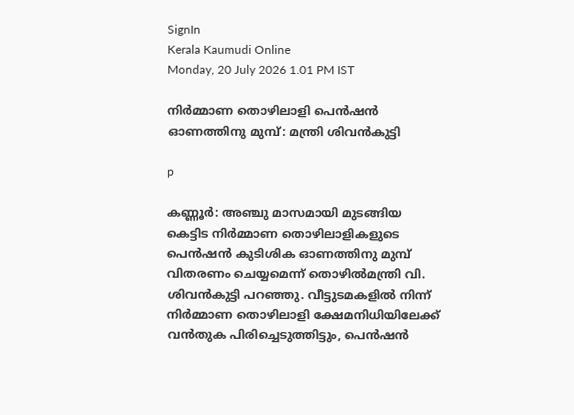SignIn
Kerala Kaumudi Online
Monday, 20 July 2026 1.01 PM IST

നിർമ്മാണ തൊഴിലാളി പെൻഷൻ ഓണത്തിനു മുമ്പ്: മന്ത്രി ശിവൻകുട്ടി

p

കണ്ണൂർ: അഞ്ചു മാസമായി മുടങ്ങിയ കെട്ടിട നിർമ്മാണ തൊഴിലാളികളുടെ പെൻഷൻ കുടിശിക ഓണത്തിനു മുമ്പ് വിതരണം ചെയ്യമെന്ന് തൊഴിൽമന്ത്രി വി. ശിവൻകുട്ടി പറഞ്ഞു. വീട്ടുടമകളിൽ നിന്ന് നിർമ്മാണ തൊഴിലാളി ക്ഷേമനിധിയിലേക്ക് വൻതുക പിരിച്ചെടുത്തിട്ടും, പെൻഷൻ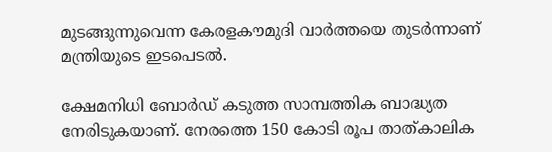മുടങ്ങുന്നുവെന്ന കേരളകൗമുദി വാർത്തയെ തുടർന്നാണ് മന്ത്രിയുടെ ഇടപെടൽ.

ക്ഷേമനിധി ബോർഡ് കടുത്ത സാമ്പത്തിക ബാദ്ധ്യത നേരിടുകയാണ്. നേരത്തെ 150 കോടി രൂപ താത്കാലിക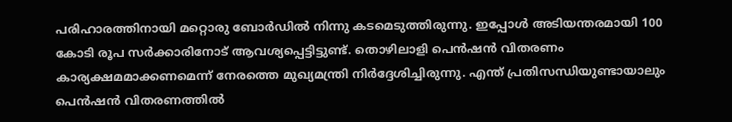പരിഹാരത്തിനായി മറ്റൊരു ബോർഡിൽ നിന്നു കടമെടുത്തിരുന്നു. ഇപ്പോൾ അടിയന്തരമായി 100 കോടി രൂപ സർക്കാരിനോട് ആവശ്യപ്പെട്ടിട്ടുണ്ട്. തൊഴിലാളി പെൻഷൻ വിതരണം കാര്യക്ഷമമാക്കണമെന്ന് നേരത്തെ മുഖ്യമന്ത്രി നിർദ്ദേശിച്ചിരുന്നു. എന്ത് പ്രതിസന്ധിയുണ്ടായാലും പെൻഷൻ വിതരണത്തിൽ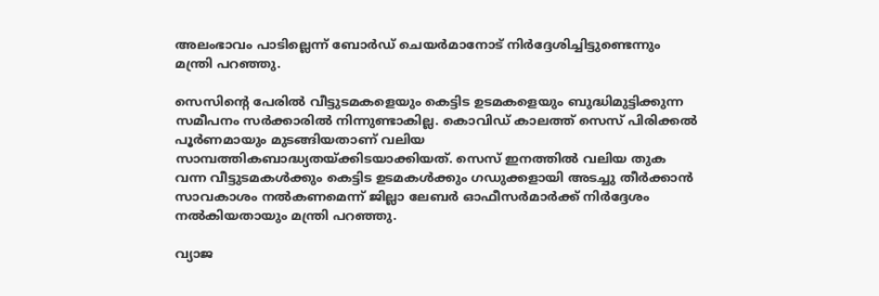അലംഭാവം പാടില്ലെന്ന് ബോർഡ് ചെയർമാനോട് നിർദ്ദേശിച്ചിട്ടുണ്ടെന്നും മന്ത്രി പറഞ്ഞു.

സെസിന്റെ പേരിൽ വീട്ടുടമകളെയും കെട്ടിട ഉടമകളെയും ബുദ്ധിമുട്ടിക്കുന്ന സമീപനം സർക്കാരിൽ നിന്നുണ്ടാകില്ല. കൊവിഡ് കാലത്ത് സെസ് പിരിക്കൽ പൂർണമായും മുടങ്ങിയതാണ് വലിയ സാമ്പത്തികബാദ്ധ്യതയ്ക്കിടയാക്കിയത്. സെസ് ഇനത്തിൽ വലിയ തുക വന്ന വീട്ടുടമകൾക്കും കെട്ടിട ഉടമകൾക്കും ഗഡുക്കളായി അടച്ചു തീർക്കാൻ സാവകാശം നൽകണമെന്ന് ജില്ലാ ലേബർ ഓഫീസർമാർക്ക് നിർദ്ദേശം നൽകിയതായും മന്ത്രി പറഞ്ഞു.

വ്യാജ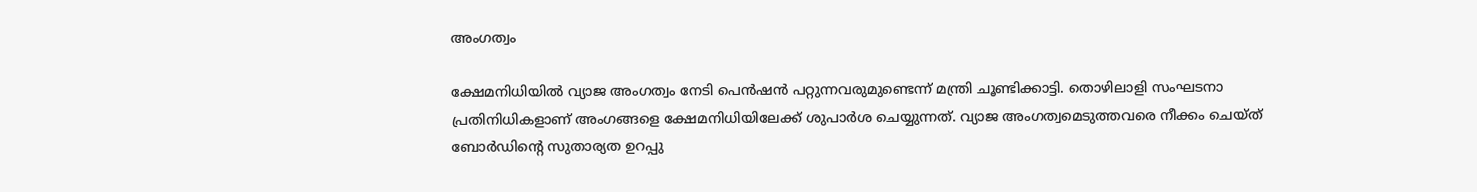അംഗത്വം

ക്ഷേമനിധിയിൽ വ്യാജ അംഗത്വം നേടി പെൻഷൻ പറ്റുന്നവരുമുണ്ടെന്ന് മന്ത്രി ചൂണ്ടിക്കാട്ടി. തൊഴിലാളി സംഘടനാ പ്രതിനിധികളാണ് അംഗങ്ങളെ ക്ഷേമനിധിയിലേക്ക് ശുപാർശ ചെയ്യുന്നത്. വ്യാജ അംഗത്വമെടുത്തവരെ നീക്കം ചെയ്ത് ബോർഡിന്റെ സുതാര്യത ഉറപ്പു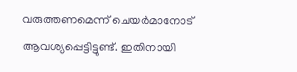വരുത്തണമെന്ന് ചെയർമാനോട് ആവശ്യപ്പെട്ടിട്ടുണ്ട്. ഇതിനായി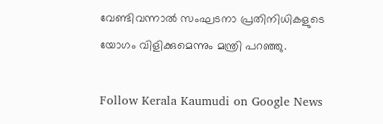വേണ്ടിവന്നാൽ സംഘടനാ പ്രതിനിധികളുടെ യോഗം വിളിക്കുമെന്നും മന്ത്രി പറഞ്ഞു.

Follow Kerala Kaumudi on Google News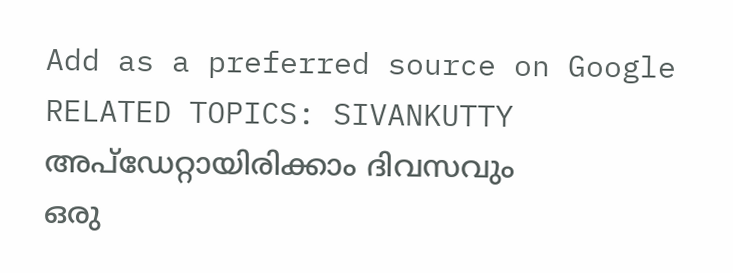Add as a preferred source on Google
RELATED TOPICS: SIVANKUTTY
അപ്ഡേറ്റായിരിക്കാം ദിവസവും
ഒരു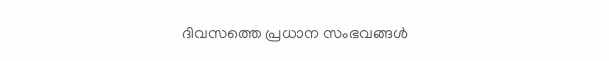ദിവസത്തെ പ്രധാന സംഭവങ്ങൾ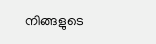നിങ്ങളുടെ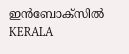ഇൻബോക്സിൽ
KERALA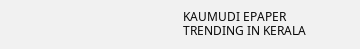KAUMUDI EPAPER
TRENDING IN KERALA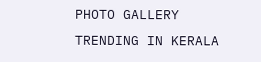PHOTO GALLERY
TRENDING IN KERALA